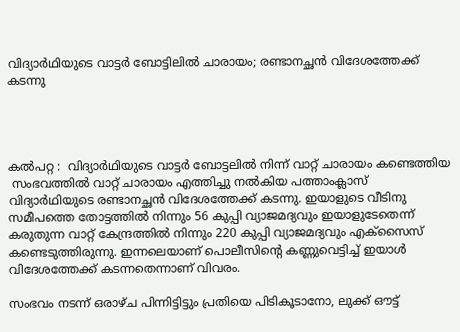വിദ്യാർഥിയുടെ വാട്ടർ ബോട്ടിലിൽ ചാരായം; രണ്ടാനച്ഛൻ വിദേശത്തേക്ക് കടന്നു




കൽപറ്റ :  വിദ്യാർഥിയുടെ വാട്ടർ ബോട്ടലിൽ നിന്ന് വാറ്റ് ചാരായം കണ്ടെത്തിയ
 സംഭവത്തിൽ വാറ്റ് ചാരായം എത്തിച്ചു നൽകിയ പത്താംക്ലാസ് വിദ്യാർഥിയുടെ രണ്ടാനച്ഛൻ വിദേശത്തേക്ക് കടന്നു. ഇയാളുടെ വീടിനു സമീപത്തെ തോട്ടത്തിൽ നിന്നും 56 കുപ്പി വ്യാജമദ്യവും ഇയാളുടേതെന്ന് കരുതുന്ന വാറ്റ് കേന്ദ്രത്തിൽ നിന്നും 220 കുപ്പി വ്യാജമദ്യവും എക്സൈസ് കണ്ടെടുത്തിരുന്നു. ഇന്നലെയാണ് പൊലീസിന്റെ കണ്ണുവെട്ടിച്ച് ഇയാൾ വിദേശത്തേക്ക് കടന്നതെന്നാണ് വിവരം.

സംഭവം നടന്ന് ഒരാഴ്ച പിന്നിട്ടിട്ടും പ്രതിയെ പിടികൂടാനോ, ലുക്ക് ഔട്ട്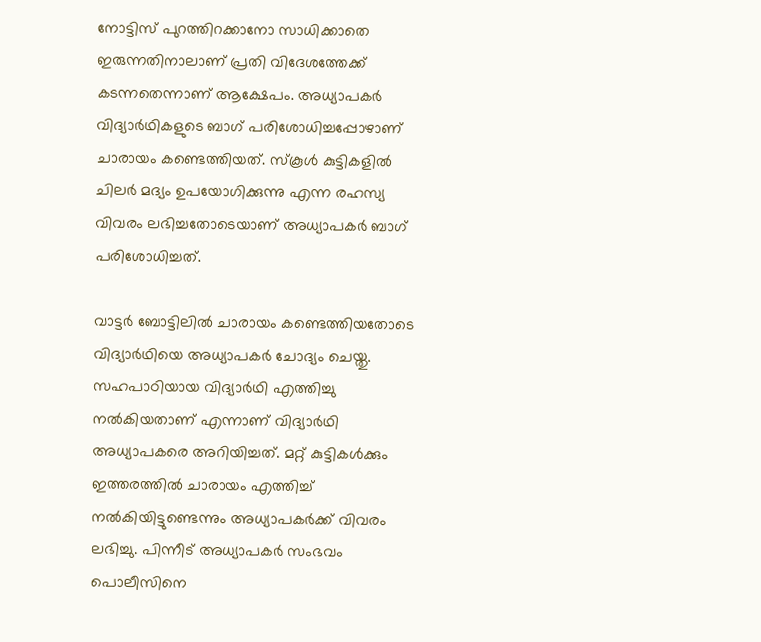നോട്ടിസ് പുറത്തിറക്കാനോ സാധിക്കാതെ ഇരുന്നതിനാലാണ് പ്രതി വിദേശത്തേക്ക് കടന്നതെന്നാണ് ആക്ഷേപം. അധ്യാപകർ വിദ്യാർഥികളുടെ ബാഗ് പരിശോധിച്ചപ്പോഴാണ് ചാരായം കണ്ടെത്തിയത്. സ്കൂള്‍ കുട്ടികളില്‍ ചിലര്‍ മദ്യം ഉപയോഗിക്കുന്നു എന്ന രഹസ്യ വിവരം ലഭിച്ചതോടെയാണ് അധ്യാപകര്‍ ബാഗ് പരിശോധിച്ചത്.

വാട്ടർ ബോട്ടിലിൽ ചാരായം കണ്ടെത്തിയതോടെ വിദ്യാർഥിയെ അധ്യാപകര്‍ ചോദ്യം ചെയ്തു. സഹപാഠിയായ വിദ്യാർഥി എത്തിച്ചു നൽകിയതാണ് എന്നാണ് വിദ്യാർഥി അധ്യാപകരെ അറിയിച്ചത്. മറ്റ് കുട്ടികള്‍ക്കും ഇത്തരത്തില്‍ ചാരായം എത്തിച്ച് നല്‍കിയിട്ടുണ്ടെന്നും അധ്യാപകര്‍ക്ക് വിവരം ലഭിച്ചു. പിന്നീട് അധ്യാപകർ സംഭവം പൊലീസിനെ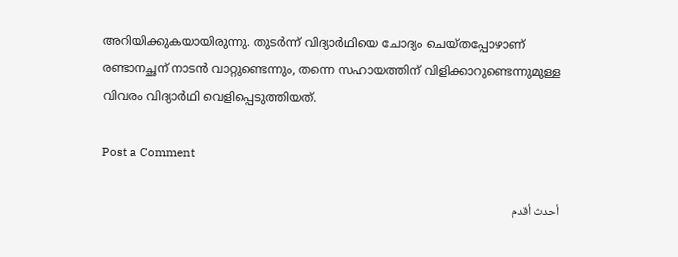അറിയിക്കുകയായിരുന്നു. തുടർന്ന് വിദ്യാർ‌ഥിയെ ചോദ്യം ചെയ്തപ്പോഴാണ് രണ്ടാനച്ഛന് നാടൻ വാറ്റുണ്ടെന്നും, തന്നെ സഹായത്തിന് വിളിക്കാറുണ്ടെന്നുമുള്ള വിവരം വിദ്യാർഥി വെളിപ്പെടുത്തിയത്.

Post a Comment

أحدث أقدم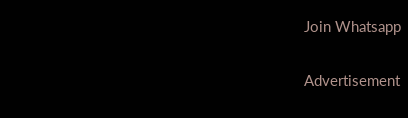Join Whatsapp

Advertisement